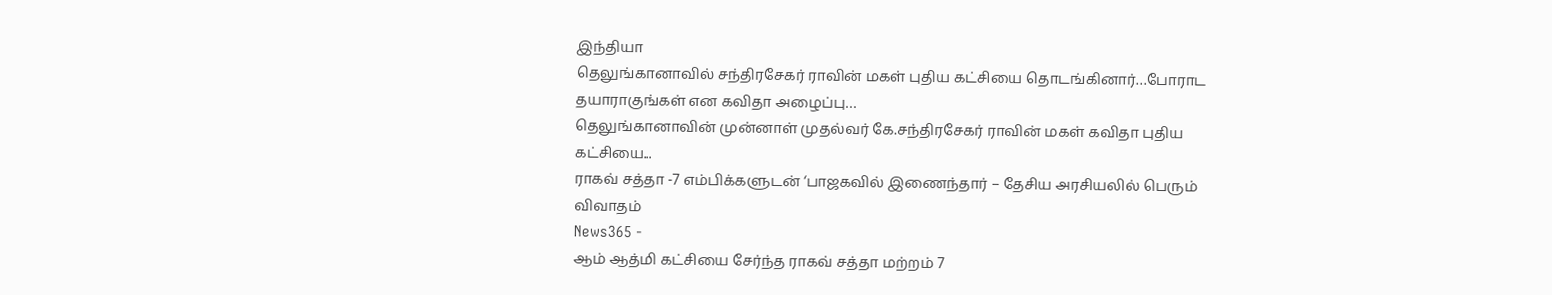இந்தியா
தெலுங்கானாவில் சந்திரசேகர் ராவின் மகள் புதிய கட்சியை தொடங்கினார்…போராட தயாராகுங்கள் என கவிதா அழைப்பு…
தெலுங்கானாவின் முன்னாள் முதல்வர் கே.சந்திரசேகர் ராவின் மகள் கவிதா புதிய கட்சியை...
ராகவ் சத்தா -7 எம்பிக்களுடன் ‘பாஜகவில் இணைந்தார் – தேசிய அரசியலில் பெரும் விவாதம்
News365 -
ஆம் ஆத்மி கட்சியை சேர்ந்த ராகவ் சத்தா மற்றம் 7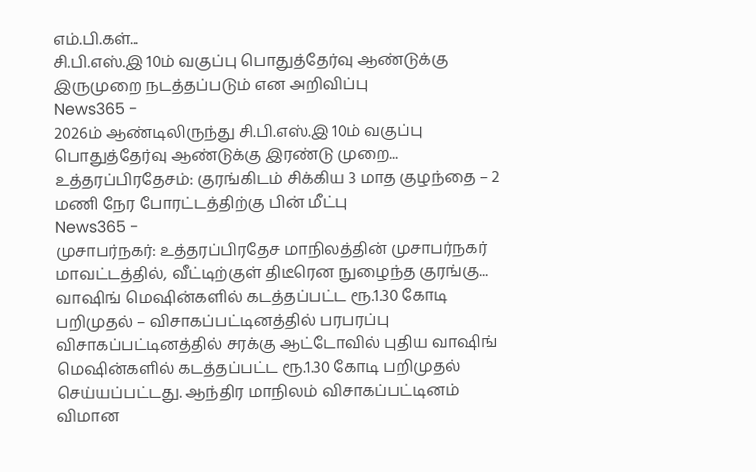எம்.பி.கள்...
சி.பி.எஸ்.இ 10ம் வகுப்பு பொதுத்தேர்வு ஆண்டுக்கு இருமுறை நடத்தப்படும் என அறிவிப்பு
News365 -
2026ம் ஆண்டிலிருந்து சி.பி.எஸ்.இ 10ம் வகுப்பு பொதுத்தேர்வு ஆண்டுக்கு இரண்டு முறை...
உத்தரப்பிரதேசம்: குரங்கிடம் சிக்கிய 3 மாத குழந்தை – 2 மணி நேர போரட்டத்திற்கு பின் மீட்பு
News365 -
முசாபர்நகர்: உத்தரப்பிரதேச மாநிலத்தின் முசாபர்நகர் மாவட்டத்தில், வீட்டிற்குள் திடீரென நுழைந்த குரங்கு...
வாஷிங் மெஷின்களில் கடத்தப்பட்ட ரூ.1.30 கோடி பறிமுதல் – விசாகப்பட்டினத்தில் பரபரப்பு
விசாகப்பட்டினத்தில் சரக்கு ஆட்டோவில் புதிய வாஷிங் மெஷின்களில் கடத்தப்பட்ட ரூ.1.30 கோடி பறிமுதல் செய்யப்பட்டது. ஆந்திர மாநிலம் விசாகப்பட்டினம் விமான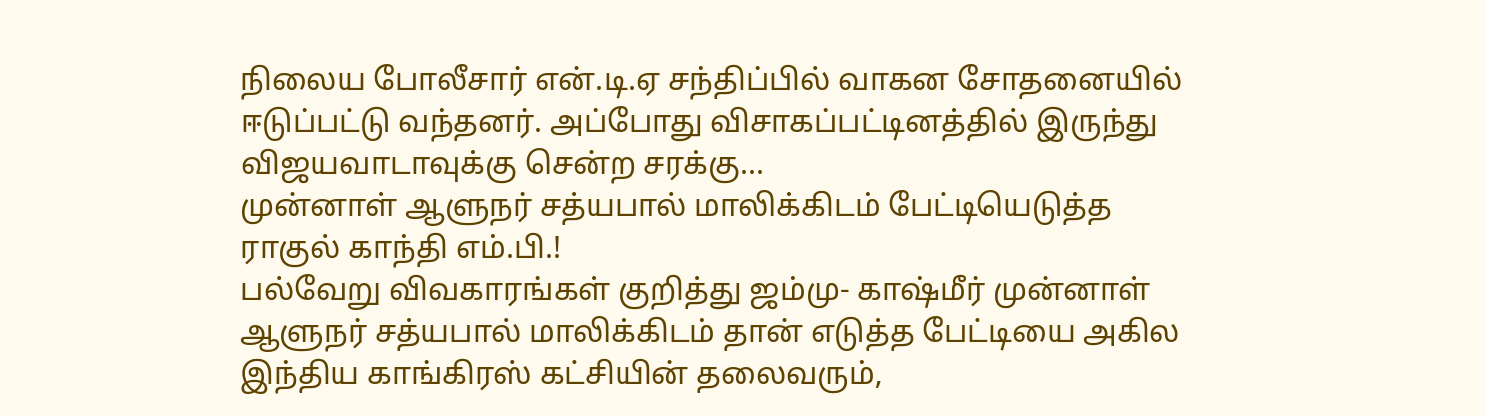நிலைய போலீசார் என்.டி.ஏ சந்திப்பில் வாகன சோதனையில் ஈடுப்பட்டு வந்தனர். அப்போது விசாகப்பட்டினத்தில் இருந்து விஜயவாடாவுக்கு சென்ற சரக்கு...
முன்னாள் ஆளுநர் சத்யபால் மாலிக்கிடம் பேட்டியெடுத்த ராகுல் காந்தி எம்.பி.!
பல்வேறு விவகாரங்கள் குறித்து ஜம்மு- காஷ்மீர் முன்னாள் ஆளுநர் சத்யபால் மாலிக்கிடம் தான் எடுத்த பேட்டியை அகில இந்திய காங்கிரஸ் கட்சியின் தலைவரும்,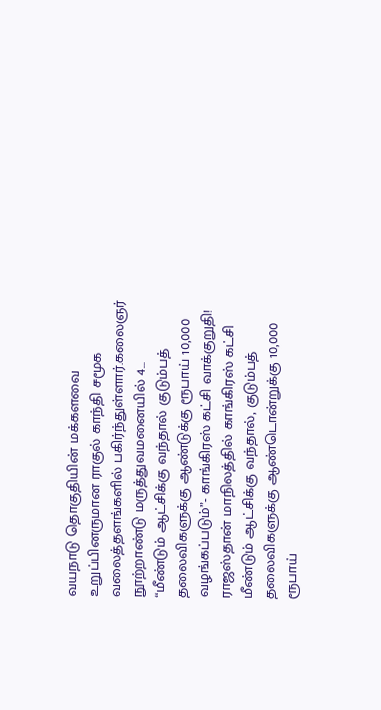வயநாடு தொகுதியின் மக்களவை உறுப்பினருமான ராகுல் காந்தி சமூக வலைத்தளங்களில் பகிர்ந்துள்ளார்.கலைஞர் நூற்றாண்டு மருத்துவமனையில் 4...
“மீண்டும் ஆட்சிக்கு வந்தால் குடும்பத் தலைவிகளுக்கு ஆண்டுக்கு ரூபாய் 10,000 வழங்கப்படும்”- காங்கிரஸ் கட்சி வாக்குறுதி!
ராஜஸ்தான் மாநிலத்தில் காங்கிரஸ் கட்சி மீண்டும் ஆட்சிக்கு வந்தால், குடும்பத் தலைவிகளுக்கு ஆண்டொன்றுக்கு 10,000 ரூபாய்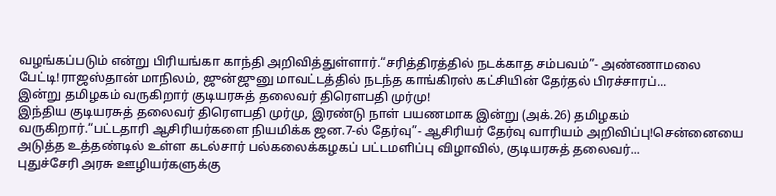வழங்கப்படும் என்று பிரியங்கா காந்தி அறிவித்துள்ளார்.“சரித்திரத்தில் நடக்காத சம்பவம்”- அண்ணாமலை பேட்டி!ராஜஸ்தான் மாநிலம், ஜுன்ஜுனு மாவட்டத்தில் நடந்த காங்கிரஸ் கட்சியின் தேர்தல் பிரச்சாரப்...
இன்று தமிழகம் வருகிறார் குடியரசுத் தலைவர் திரௌபதி முர்மு!
இந்திய குடியரசுத் தலைவர் திரௌபதி முர்மு, இரண்டு நாள் பயணமாக இன்று (அக்.26) தமிழகம் வருகிறார்.“பட்டதாரி ஆசிரியர்களை நியமிக்க ஜன.7-ல் தேர்வு”- ஆசிரியர் தேர்வு வாரியம் அறிவிப்பு!சென்னையை அடுத்த உத்தண்டில் உள்ள கடல்சார் பல்கலைக்கழகப் பட்டமளிப்பு விழாவில், குடியரசுத் தலைவர்...
புதுச்சேரி அரசு ஊழியர்களுக்கு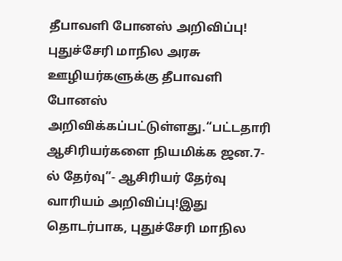தீபாவளி போனஸ் அறிவிப்பு!
புதுச்சேரி மாநில அரசு ஊழியர்களுக்கு தீபாவளி போனஸ் அறிவிக்கப்பட்டுள்ளது.“பட்டதாரி ஆசிரியர்களை நியமிக்க ஜன.7-ல் தேர்வு”- ஆசிரியர் தேர்வு வாரியம் அறிவிப்பு!இது தொடர்பாக, புதுச்சேரி மாநில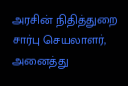அரசின் நிதித்துறை சார்பு செயலாளர், அனைத்து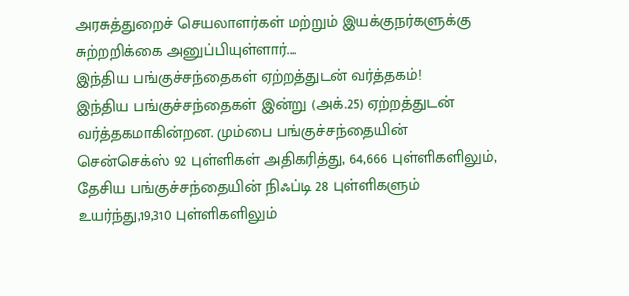அரசுத்துறைச் செயலாளர்கள் மற்றும் இயக்குநர்களுக்கு சுற்றறிக்கை அனுப்பியுள்ளார்....
இந்திய பங்குச்சந்தைகள் ஏற்றத்துடன் வர்த்தகம்!
இந்திய பங்குச்சந்தைகள் இன்று (அக்.25) ஏற்றத்துடன் வர்த்தகமாகின்றன. மும்பை பங்குச்சந்தையின் சென்செக்ஸ் 92 புள்ளிகள் அதிகரித்து, 64,666 புள்ளிகளிலும், தேசிய பங்குச்சந்தையின் நிஃப்டி 28 புள்ளிகளும் உயர்ந்து,19,310 புள்ளிகளிலும்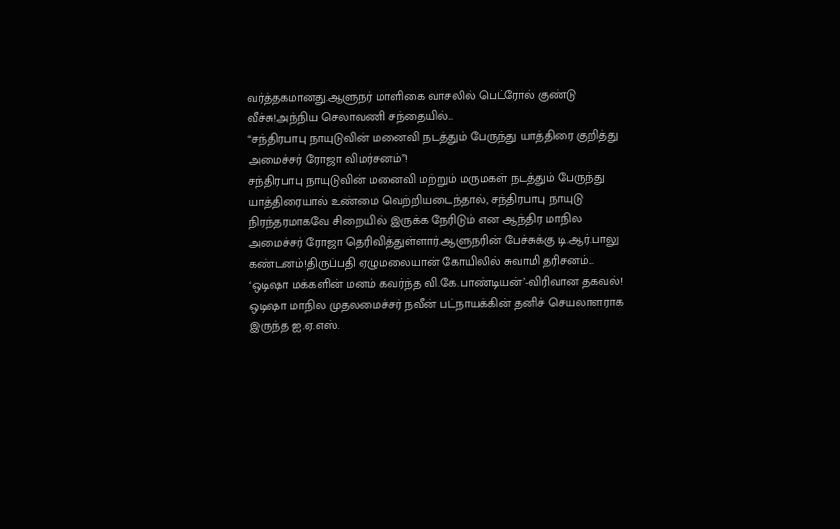வர்த்தகமானது.ஆளுநர் மாளிகை வாசலில் பெட்ரோல் குண்டு வீச்சு!அந்நிய செலாவணி சந்தையில்...
“சந்திரபாபு நாயுடுவின் மனைவி நடத்தும் பேருந்து யாத்திரை குறித்து அமைச்சர் ரோஜா விமர்சனம்”!
சந்திரபாபு நாயுடுவின் மனைவி மற்றும் மருமகள் நடத்தும் பேருந்து யாத்திரையால் உண்மை வெற்றியடைந்தால், சந்திரபாபு நாயுடு நிரந்தரமாகவே சிறையில் இருக்க நேரிடும் என ஆந்திர மாநில அமைச்சர் ரோஜா தெரிவித்துள்ளார்.ஆளுநரின் பேச்சுக்கு டி.ஆர்.பாலு கண்டனம்!திருப்பதி ஏழுமலையான் கோயிலில் சுவாமி தரிசனம்...
‘ஒடிஷா மக்களின் மனம் கவர்ந்த வி.கே.பாண்டியன்’-விரிவான தகவல்!
ஒடிஷா மாநில முதலமைச்சர் நவீன் பட்நாயக்கின் தனிச் செயலாளராக இருந்த ஐ.ஏ.எஸ்.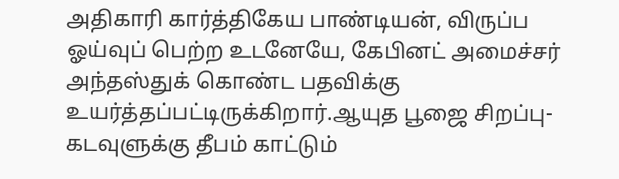அதிகாரி கார்த்திகேய பாண்டியன், விருப்ப ஓய்வுப் பெற்ற உடனேயே, கேபினட் அமைச்சர் அந்தஸ்துக் கொண்ட பதவிக்கு உயர்த்தப்பட்டிருக்கிறார்.ஆயுத பூஜை சிறப்பு- கடவுளுக்கு தீபம் காட்டும்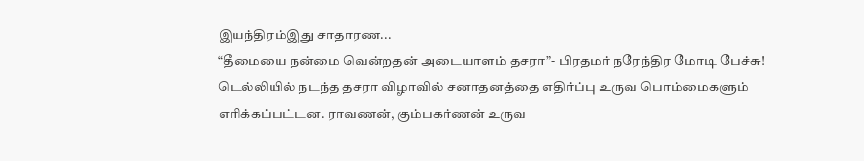இயந்திரம்இது சாதாரண...
“தீமையை நன்மை வென்றதன் அடையாளம் தசரா”- பிரதமர் நரேந்திர மோடி பேச்சு!
டெல்லியில் நடந்த தசரா விழாவில் சனாதனத்தை எதிர்ப்பு உருவ பொம்மைகளும் எரிக்கப்பட்டன. ராவணன், கும்பகர்ணன் உருவ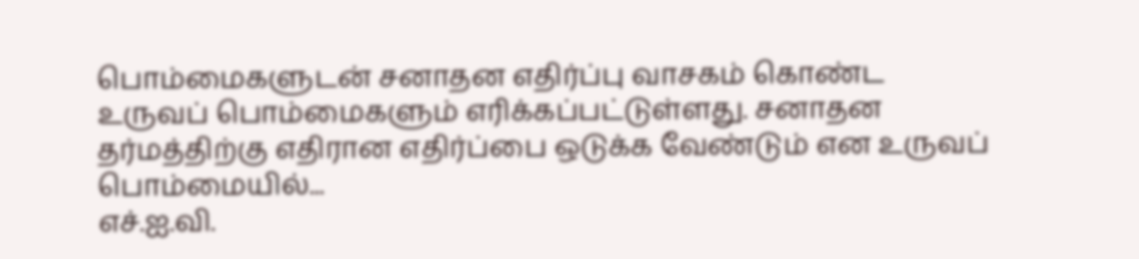பொம்மைகளுடன் சனாதன எதிர்ப்பு வாசகம் கொண்ட உருவப் பொம்மைகளும் எரிக்கப்பட்டுள்ளது. சனாதன தர்மத்திற்கு எதிரான எதிர்ப்பை ஒடுக்க வேண்டும் என உருவப் பொம்மையில்...
எச்.ஐ.வி.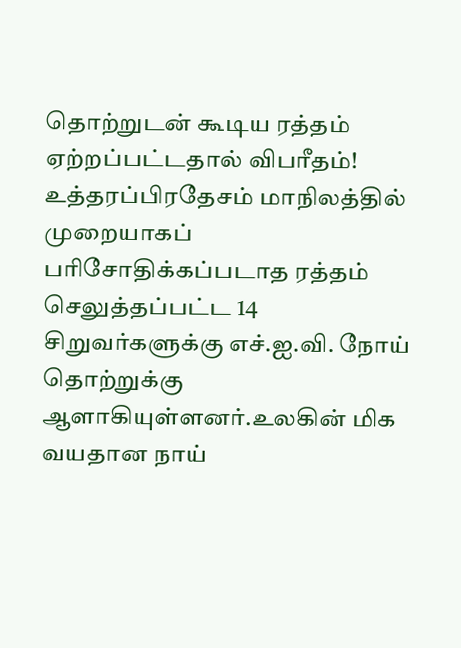தொற்றுடன் கூடிய ரத்தம் ஏற்றப்பட்டதால் விபரீதம்!
உத்தரப்பிரதேசம் மாநிலத்தில் முறையாகப் பரிசோதிக்கப்படாத ரத்தம் செலுத்தப்பட்ட 14 சிறுவர்களுக்கு எச்.ஐ.வி. நோய் தொற்றுக்கு ஆளாகியுள்ளனர்.உலகின் மிக வயதான நாய்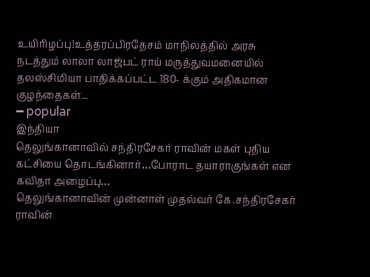உயிரிழப்பு!உத்தரப்பிரதேசம் மாநிலத்தில் அரசு நடத்தும் லாலா லாஜ்பட் ராய் மருத்துவமனையில் தலஸ்சிமியா பாதிக்கப்பட்ட 180- க்கும் அதிகமான குழந்தைகள்...
━ popular
இந்தியா
தெலுங்கானாவில் சந்திரசேகர் ராவின் மகள் புதிய கட்சியை தொடங்கினார்…போராட தயாராகுங்கள் என கவிதா அழைப்பு…
தெலுங்கானாவின் முன்னாள் முதல்வர் கே.சந்திரசேகர் ராவின்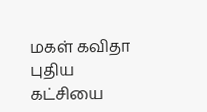மகள் கவிதா புதிய கட்சியை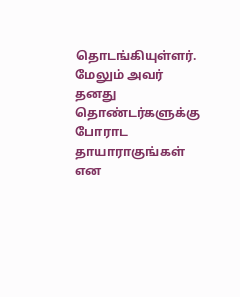தொடங்கியுள்ளர். மேலும் அவர் தனது தொண்டர்களுக்கு போராட தாயாராகுங்கள் என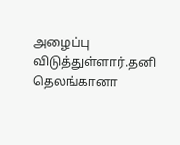அழைப்பு விடுத்துள்ளார்.தனி தெலங்கானா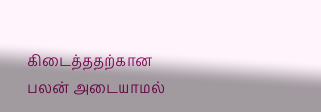கிடைத்ததற்கான பலன் அடையாமல்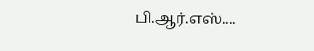பி.ஆர்.எஸ்....